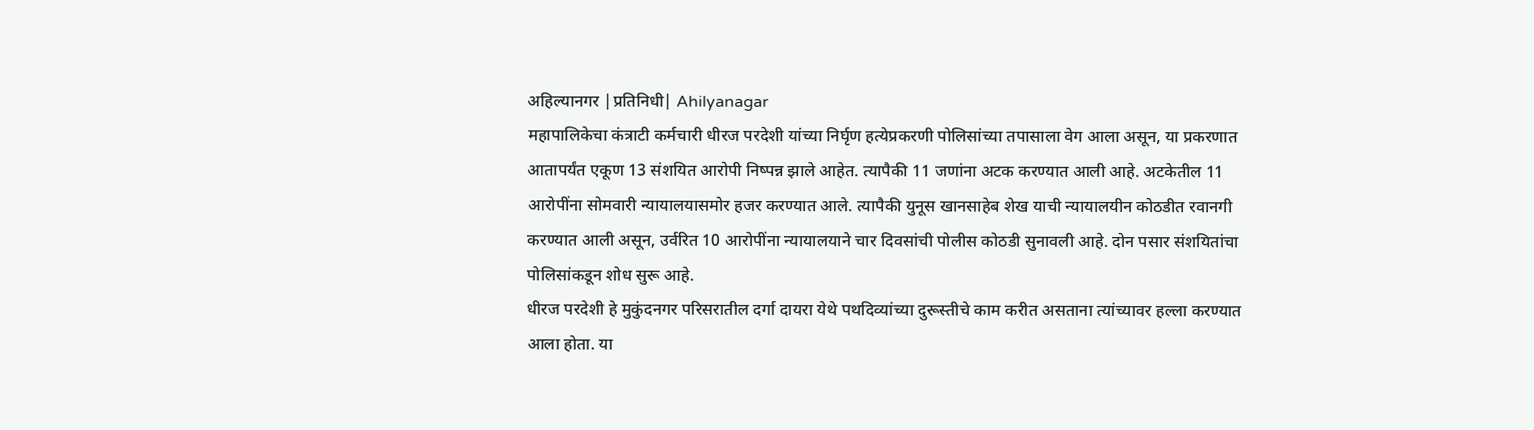अहिल्यानगर |प्रतिनिधी| Ahilyanagar
महापालिकेचा कंत्राटी कर्मचारी धीरज परदेशी यांच्या निर्घृण हत्येप्रकरणी पोलिसांच्या तपासाला वेग आला असून, या प्रकरणात आतापर्यंत एकूण 13 संशयित आरोपी निष्पन्न झाले आहेत. त्यापैकी 11 जणांना अटक करण्यात आली आहे. अटकेतील 11 आरोपींना सोमवारी न्यायालयासमोर हजर करण्यात आले. त्यापैकी युनूस खानसाहेब शेख याची न्यायालयीन कोठडीत रवानगी करण्यात आली असून, उर्वरित 10 आरोपींना न्यायालयाने चार दिवसांची पोलीस कोठडी सुनावली आहे. दोन पसार संशयितांचा पोलिसांकडून शोध सुरू आहे.
धीरज परदेशी हे मुकुंदनगर परिसरातील दर्गा दायरा येथे पथदिव्यांच्या दुरूस्तीचे काम करीत असताना त्यांच्यावर हल्ला करण्यात आला होता. या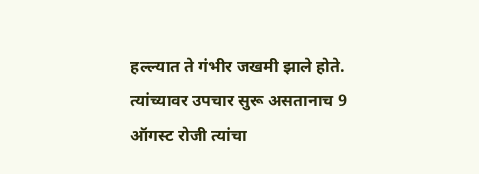हल्ल्यात ते गंभीर जखमी झाले होते. त्यांच्यावर उपचार सुरू असतानाच 9 ऑगस्ट रोजी त्यांचा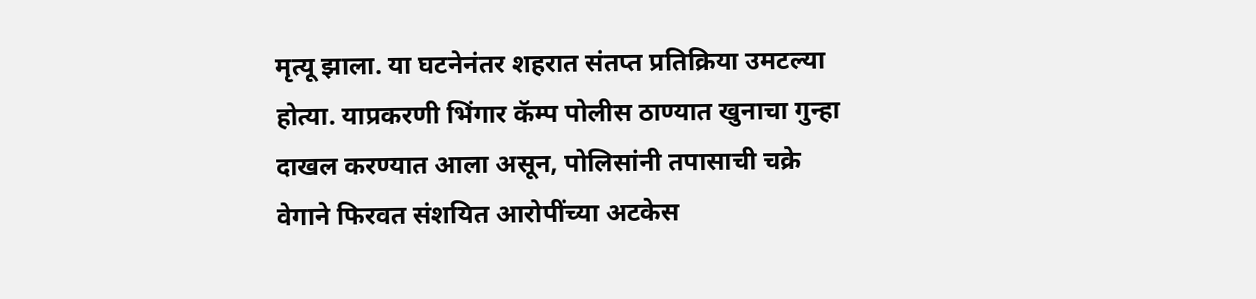मृत्यू झाला. या घटनेनंतर शहरात संतप्त प्रतिक्रिया उमटल्या होत्या. याप्रकरणी भिंगार कॅम्प पोलीस ठाण्यात खुनाचा गुन्हा दाखल करण्यात आला असून, पोलिसांनी तपासाची चक्रे वेगाने फिरवत संशयित आरोपींच्या अटकेस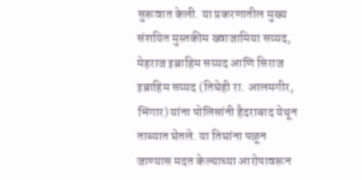सुरूवात केली. या प्रकरणातील मुख्य संशयित मुस्तकीम ख्वाजामिया सय्यद, मेहराज इब्राहिम सय्यद आणि सिराज इब्राहिम सय्यद (तिघेही रा. आलमगीर, भिंगार) यांना पोलिसांनी हैदराबाद येथून ताब्यात घेतले. या तिघांना पळून जाण्यास मदत केल्याच्या आरोपावरून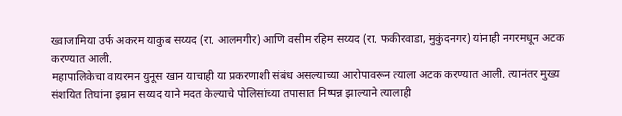ख्वाजामिया उर्फ अकरम याकुब सय्यद (रा. आलमगीर) आणि वसीम रहिम सय्यद (रा. फकीरवाडा, मुकुंदनगर) यांनाही नगरमधून अटक करण्यात आली.
महापालिकेचा वायरमन युनूस खान याचाही या प्रकरणाशी संबंध असल्याच्या आरोपावरून त्याला अटक करण्यात आली. त्यानंतर मुख्य संशयित तिघांना इम्रान सय्यद याने मदत केल्याचे पोलिसांच्या तपासात निष्पन्न झाल्याने त्यालाही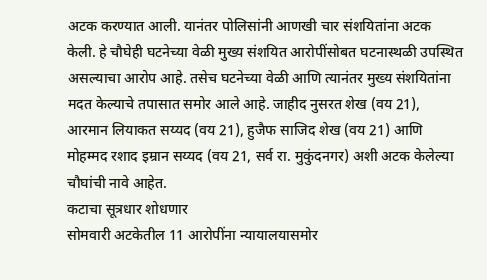अटक करण्यात आली. यानंतर पोलिसांनी आणखी चार संशयितांना अटक केली. हे चौघेही घटनेच्या वेळी मुख्य संशयित आरोपींसोबत घटनास्थळी उपस्थित असल्याचा आरोप आहे. तसेच घटनेच्या वेळी आणि त्यानंतर मुख्य संशयितांना मदत केल्याचे तपासात समोर आले आहे. जाहीद नुसरत शेख (वय 21), आरमान लियाकत सय्यद (वय 21), हुजैफ साजिद शेख (वय 21) आणि मोहम्मद रशाद इम्रान सय्यद (वय 21, सर्व रा. मुकुंदनगर) अशी अटक केलेल्या चौघांची नावे आहेत.
कटाचा सूत्रधार शोधणार
सोमवारी अटकेतील 11 आरोपींना न्यायालयासमोर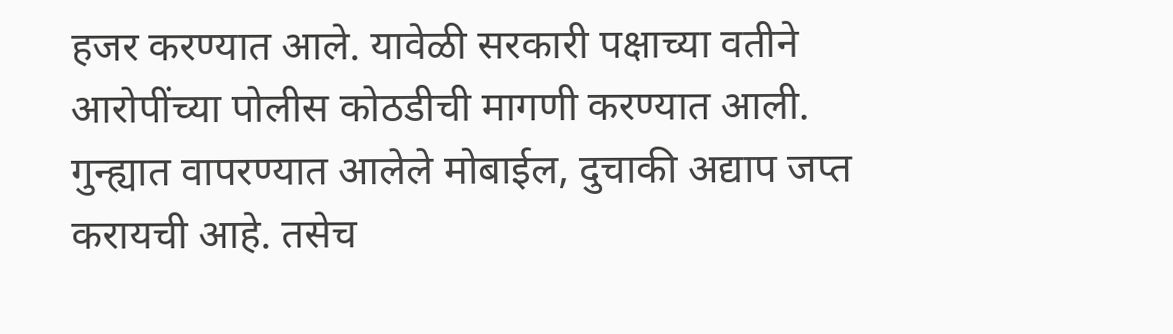हजर करण्यात आले. यावेळी सरकारी पक्षाच्या वतीने आरोपींच्या पोलीस कोठडीची मागणी करण्यात आली. गुन्ह्यात वापरण्यात आलेले मोबाईल, दुचाकी अद्याप जप्त करायची आहे. तसेच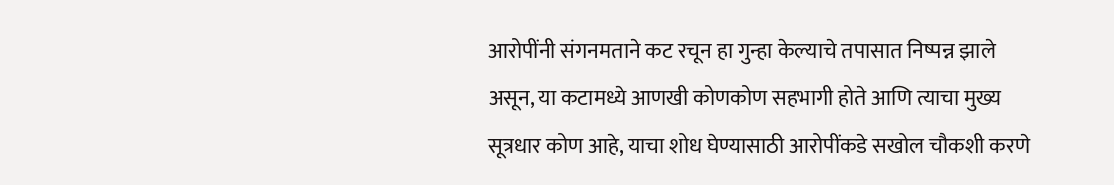आरोपींनी संगनमताने कट रचून हा गुन्हा केल्याचे तपासात निष्पन्न झाले असून, या कटामध्ये आणखी कोणकोण सहभागी होते आणि त्याचा मुख्य सूत्रधार कोण आहे, याचा शोध घेण्यासाठी आरोपींकडे सखोल चौकशी करणे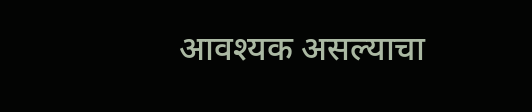आवश्यक असल्याचा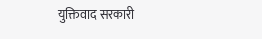युक्तिवाद सरकारी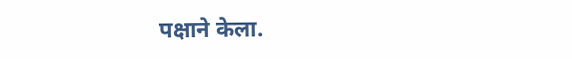पक्षाने केला.